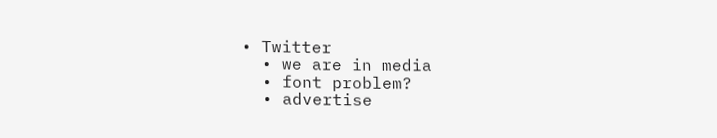• Twitter
  • we are in media
  • font problem?
  • advertise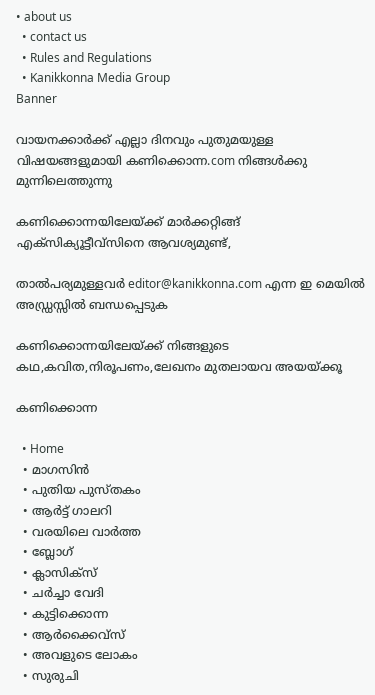• about us
  • contact us
  • Rules and Regulations
  • Kanikkonna Media Group
Banner

വായനക്കാര്‍ക്ക് എല്ലാ ദിനവും പുതുമയുള്ള വിഷയങ്ങളുമായി കണിക്കൊന്ന.com നിങ്ങള്‍ക്കു മുന്നിലെത്തുന്നു

കണിക്കൊന്നയിലേയ്ക്ക് മാര്‍ക്കറ്റിങ്ങ് എക്സിക്യൂട്ടീവ്സിനെ ആവശ്യമുണ്ട്,

താല്‍പര്യമുള്ളവര്‍ editor@kanikkonna.com എന്ന ഇ മെയില്‍ അഡ്ഡ്രസ്സില്‍ ബന്ധപ്പെടുക

കണിക്കൊന്നയിലേയ്ക്ക് നിങ്ങളുടെ കഥ,കവിത,നിരൂപണം,ലേഖനം മുതലായവ അയയ്ക്കൂ

കണിക്കൊന്ന

  • Home
  • മാഗസിന്‍
  • പുതിയ പുസ്തകം
  • ആര്‍ട്ട് ഗാലറി
  • വരയിലെ വാര്‍ത്ത
  • ബ്ലോഗ്
  • ക്ലാസിക്സ്
  • ചര്‍ച്ചാ വേദി
  • കുട്ടിക്കൊന്ന
  • ആര്‍ക്കൈവ്സ്
  • അവളുടെ ലോകം
  • സുരുചി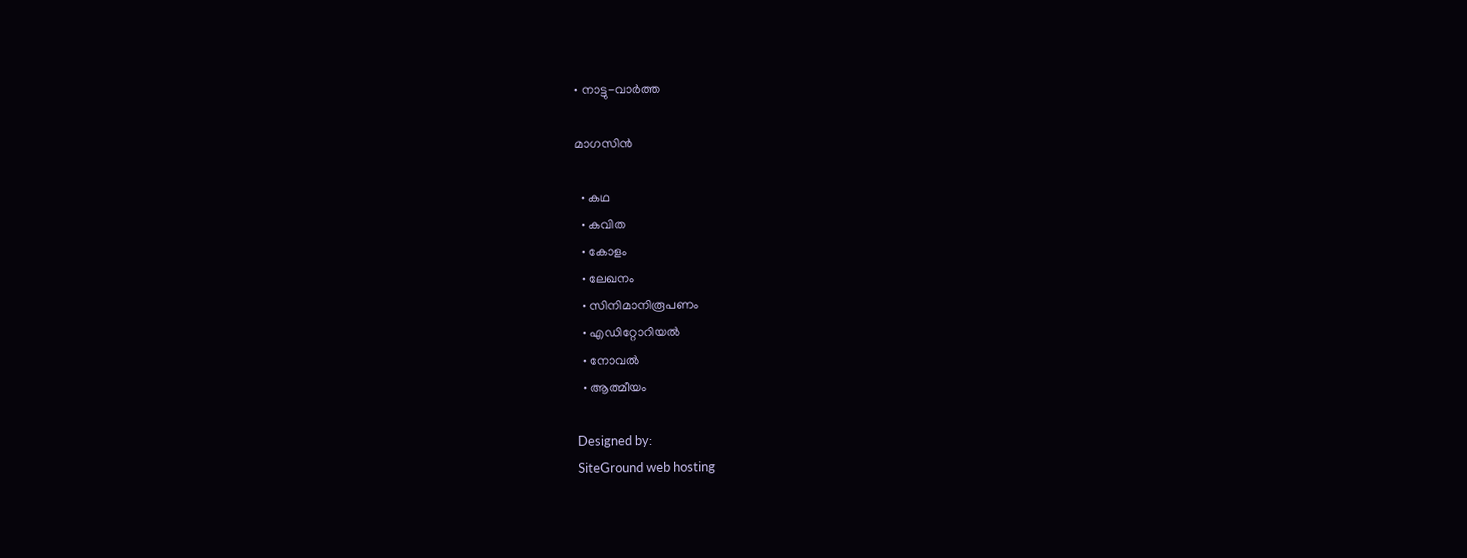• നാട്ടു-വാര്‍ത്ത

മാഗസിന്‍

  • കഥ
  • കവിത
  • കോളം
  • ലേഖനം
  • സിനിമാനിരൂപണം
  • എഡിറ്റോറിയല്‍
  • നോവല്‍
  • ആത്മീയം

Designed by:
SiteGround web hosting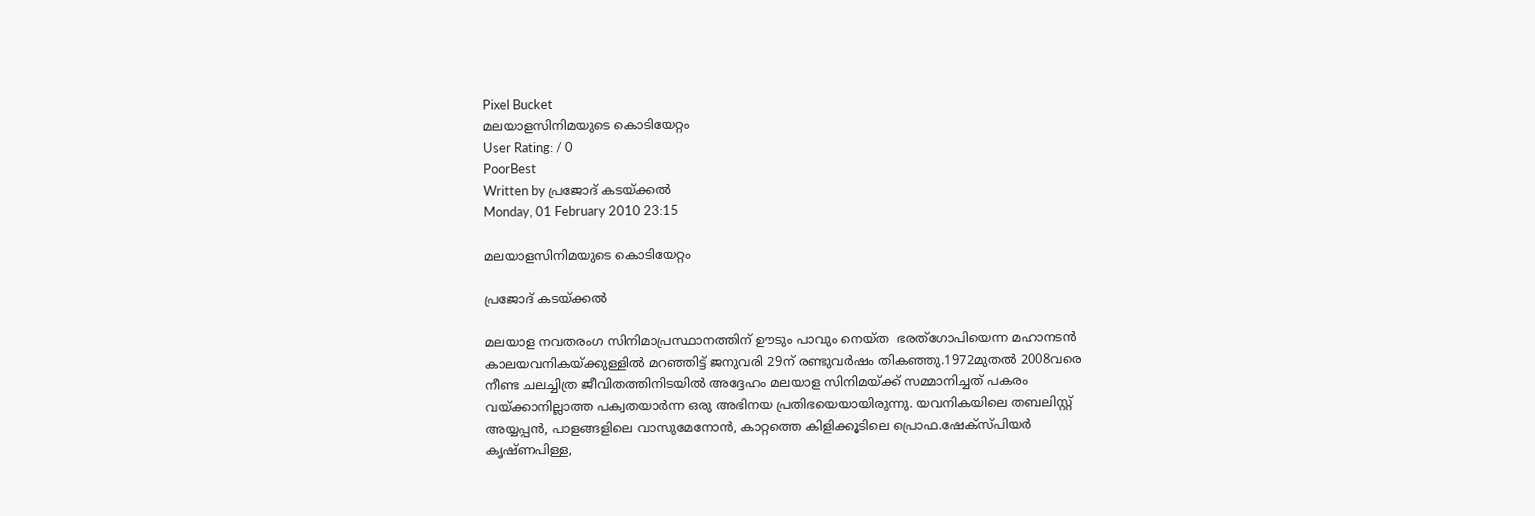Pixel Bucket
മലയാളസിനിമയുടെ കൊടിയേറ്റം
User Rating: / 0
PoorBest
Written by പ്രജോദ് കടയ്ക്കല്‍
Monday, 01 February 2010 23:15

മലയാളസിനിമയുടെ കൊടിയേറ്റം

പ്രജോദ് കടയ്ക്കല്‍

മലയാള നവതരംഗ സിനിമാപ്രസ്ഥാനത്തിന് ഊടും പാവും നെയ്ത  ഭരത്‌ഗോപിയെന്ന മഹാനടന്‍ കാലയവനികയ്ക്കുള്ളില്‍ മറഞ്ഞിട്ട് ജനുവരി 29ന് രണ്ടുവര്‍ഷം തികഞ്ഞു.1972മുതല്‍ 2008വരെ നീണ്ട ചലച്ചിത്ര ജീവിതത്തിനിടയില്‍ അദ്ദേഹം മലയാള സിനിമയ്ക്ക് സമ്മാനിച്ചത് പകരം വയ്ക്കാനില്ലാത്ത പക്വതയാര്‍ന്ന ഒരു അഭിനയ പ്രതിഭയെയായിരുന്നു. യവനികയിലെ തബലിസ്റ്റ് അയ്യപ്പന്‍, പാളങ്ങളിലെ വാസുമേനോന്‍, കാറ്റത്തെ കിളിക്കൂടിലെ പ്രൊഫ.ഷേക്‌സ്പിയര്‍ കൃഷ്ണപിള്ള,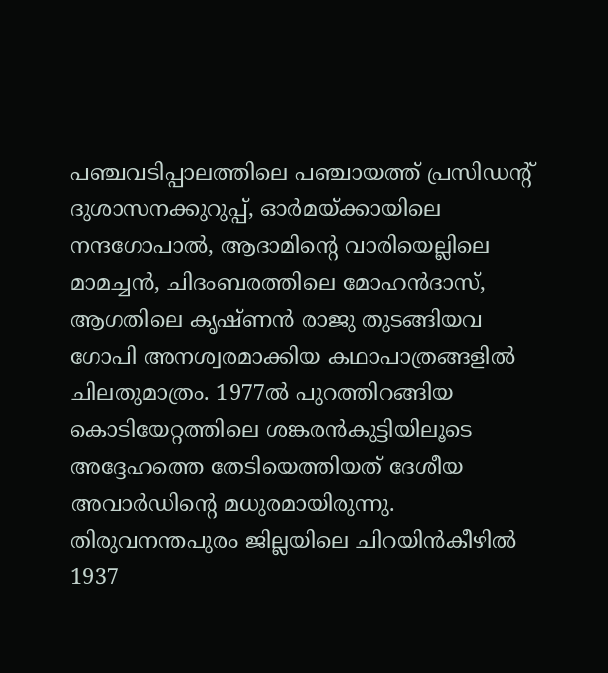പഞ്ചവടിപ്പാലത്തിലെ പഞ്ചായത്ത് പ്രസിഡന്റ് ദുശാസനക്കുറുപ്പ്, ഓര്‍മയ്ക്കായിലെ നന്ദഗോപാല്‍, ആദാമിന്റെ വാരിയെല്ലിലെ മാമച്ചന്‍, ചിദംബരത്തിലെ മോഹന്‍ദാസ്, ആഗതിലെ കൃഷ്ണന്‍ രാജു തുടങ്ങിയവ ഗോപി അനശ്വരമാക്കിയ കഥാപാത്രങ്ങളില്‍ ചിലതുമാത്രം. 1977ല്‍ പുറത്തിറങ്ങിയ കൊടിയേറ്റത്തിലെ ശങ്കരന്‍കുട്ടിയിലൂടെ അദ്ദേഹത്തെ തേടിയെത്തിയത് ദേശീയ അവാര്‍ഡിന്റെ മധുരമായിരുന്നു. തിരുവനന്തപുരം ജില്ലയിലെ ചിറയിന്‍കീഴില്‍ 1937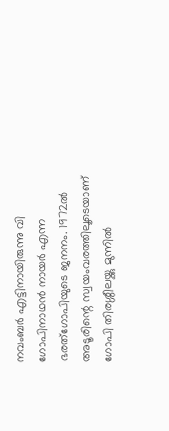നവംബര്‍ എട്ടിനായിരുന്നു വി ഗോപിനാഥന്‍ നായര്‍ എന്ന ഭരത്‌ഗോപിയുടെ ജനനം. 1972ല്‍ അടൂരിന്റെ സ്വയംവരത്തിലൂടെയാണ് ഗോപി തിരശ്ശീലയ്ക്കു മുന്നില്‍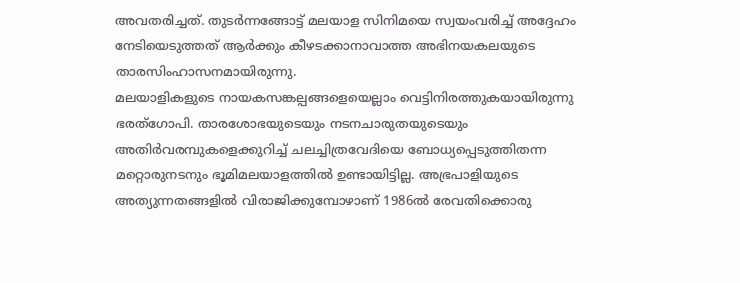അവതരിച്ചത്. തുടര്‍ന്നങ്ങോട്ട് മലയാള സിനിമയെ സ്വയംവരിച്ച് അദ്ദേഹം നേടിയെടുത്തത് ആര്‍ക്കും കീഴടക്കാനാവാത്ത അഭിനയകലയുടെ താരസിംഹാസനമായിരുന്നു.
മലയാളികളുടെ നായകസങ്കല്പങ്ങളെയെല്ലാം വെട്ടിനിരത്തുകയായിരുന്നു ഭരത്‌ഗോപി. താരശോഭയുടെയും നടനചാരുതയുടെയും അതിര്‍വരമ്പുകളെക്കുറിച്ച് ചലച്ചിത്രവേദിയെ ബോധ്യപ്പെടുത്തിതന്ന മറ്റൊരുനടനും ഭൂമിമലയാളത്തില്‍ ഉണ്ടായിട്ടില്ല. അഭ്രപാളിയുടെ അത്യുന്നതങ്ങളില്‍ വിരാജിക്കുമ്പോഴാണ് 1986ല്‍ രേവതിക്കൊരു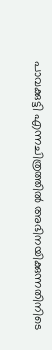പാവക്കുട്ടി എന്നചിത്രത്തില്‍ അഭിനയിക്കുന്നതിനിടെ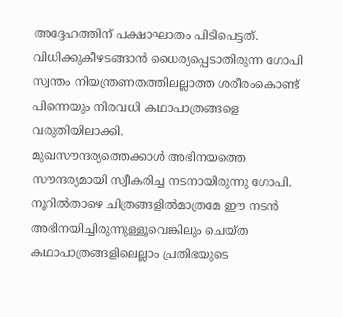അദ്ദേഹത്തിന് പക്ഷാഘാതം പിടിപെട്ടത്. വിധിക്കുകീഴടങ്ങാന്‍ ധൈര്യപ്പെടാതിരുന്ന ഗോപി സ്വന്തം നിയന്ത്രണതത്തിലല്ലാത്ത ശരീരംകൊണ്ട് പിന്നെയും നിരവധി കഥാപാത്രങ്ങളെ വരുതിയിലാക്കി.
മുഖസൗന്ദര്യത്തെക്കാള്‍ അഭിനയത്തെ സൗന്ദര്യമായി സ്വീകരിച്ച നടനായിരുന്നു ഗോപി. നൂറില്‍താഴെ ചിത്രങ്ങളില്‍മാത്രമേ ഈ നടന്‍ അഭിനയിച്ചിരുന്നുള്ളൂവെങ്കിലും ചെയ്ത കഥാപാത്രങ്ങളിലെല്ലാം പ്രതിഭയുടെ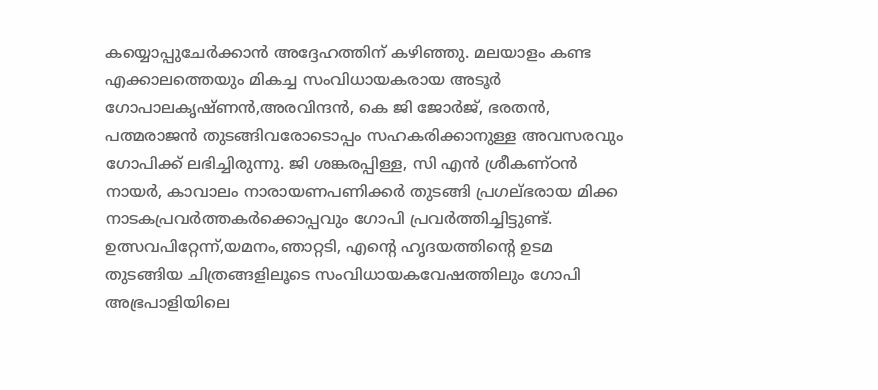കയ്യൊപ്പുചേര്‍ക്കാന്‍ അദ്ദേഹത്തിന് കഴിഞ്ഞു. മലയാളം കണ്ട എക്കാലത്തെയും മികച്ച സംവിധായകരായ അടൂര്‍ ഗോപാലകൃഷ്ണന്‍,അരവിന്ദന്‍, കെ ജി ജോര്‍ജ്, ഭരതന്‍, പത്മരാജന്‍ തുടങ്ങിവരോടൊപ്പം സഹകരിക്കാനുള്ള അവസരവും ഗോപിക്ക് ലഭിച്ചിരുന്നു. ജി ശങ്കരപ്പിള്ള, സി എന്‍ ശ്രീകണ്ഠന്‍ നായര്‍, കാവാലം നാരായണപണിക്കര്‍ തുടങ്ങി പ്രഗല്ഭരായ മിക്ക നാടകപ്രവര്‍ത്തകര്‍ക്കൊപ്പവും ഗോപി പ്രവര്‍ത്തിച്ചിട്ടുണ്ട്.
ഉത്സവപിറ്റേന്ന്,യമനം,ഞാറ്റടി, എന്റെ ഹൃദയത്തിന്റെ ഉടമ തുടങ്ങിയ ചിത്രങ്ങളിലൂടെ സംവിധായകവേഷത്തിലും ഗോപി അഭ്രപാളിയിലെ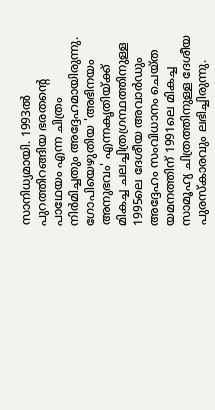സാനിധ്യമായി. 1993ല്‍ പുറത്തിറങ്ങിയ ഭരതന്റെ പാഥേയം എന്ന ചിത്രം നിര്‍മിച്ചതും അദ്ദേഹമായിരുന്നു. ഗോപിയെഴുതിയ 'അഭിനയം അനുഭവം' എന്നകൃതിയ്ക്ക് മികച്ച ചലച്ചിത്രഗ്രന്ഥത്തിനുള്ള 1995ലെ ദേശീയ അവാര്‍ഡും അദ്ദേഹം സംവിധാനം ചെയ്ത യമനത്തിന് 1991ലെ മികച്ച സാമൂഹ്യ ചിത്രത്തിനുള്ള ദേശീയ പുരസ്‌കാരവും ലഭിച്ചിരുന്നു.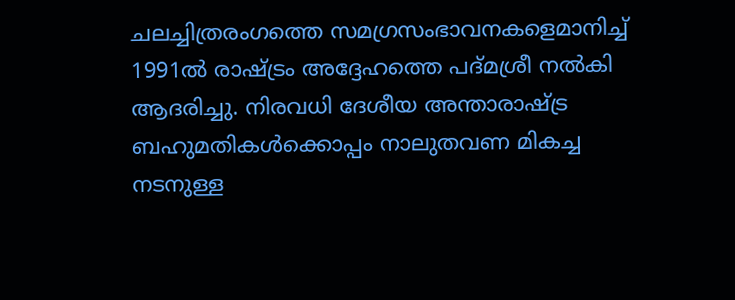ചലച്ചിത്രരംഗത്തെ സമഗ്രസംഭാവനകളെമാനിച്ച് 1991ല്‍ രാഷ്ട്രം അദ്ദേഹത്തെ പദ്മശ്രീ നല്‍കി ആദരിച്ചു. നിരവധി ദേശീയ അന്താരാഷ്ട്ര ബഹുമതികള്‍ക്കൊപ്പം നാലുതവണ മികച്ച നടനുള്ള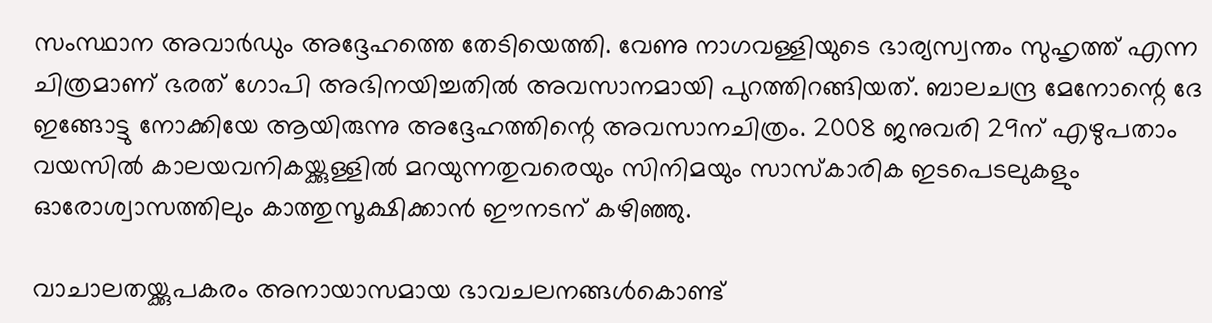സംസ്ഥാന അവാര്‍ഡും അദ്ദേഹത്തെ തേടിയെത്തി. വേണു നാഗവള്ളിയുടെ ഭാര്യസ്വന്തം സുഹൃത്ത് എന്ന ചിത്രമാണ് ഭരത് ഗോപി അഭിനയിച്ചതില്‍ അവസാനമായി പുറത്തിറങ്ങിയത്. ബാലചന്ദ്ര മേനോന്റെ ദേ ഇങ്ങോട്ടു നോക്കിയേ ആയിരുന്നു അദ്ദേഹത്തിന്റെ അവസാനചിത്രം. 2008 ജനുവരി 29ന് എഴുപതാം വയസില്‍ കാലയവനികയ്ക്കുള്ളില്‍ മറയുന്നതുവരെയും സിനിമയും സാസ്‌കാരിക ഇടപെടലുകളും ഓരോശ്വാസത്തിലും കാത്തുസൂക്ഷിക്കാന്‍ ഈനടന് കഴിഞ്ഞു.

വാചാലതയ്ക്കുപകരം അനായാസമായ ഭാവചലനങ്ങള്‍കൊണ്ട്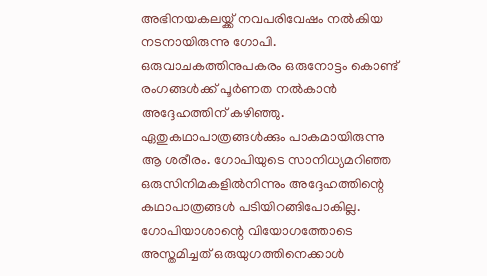അഭിനയകലയ്ക്ക് നവപരിവേഷം നല്‍കിയ നടനായിരുന്നു ഗോപി. ഒരുവാചകത്തിനുപകരം ഒരുനോട്ടം കൊണ്ട് രംഗങ്ങള്‍ക്ക് പൂര്‍ണത നല്‍കാന്‍ അദ്ദേഹത്തിന് കഴിഞ്ഞു. ഏതുകഥാപാത്രങ്ങള്‍ക്കും പാകമായിരുന്നു ആ ശരീരം. ഗോപിയുടെ സാനിധ്യമറിഞ്ഞ ഒരുസിനിമകളില്‍നിന്നും അദ്ദേഹത്തിന്റെ കഥാപാത്രങ്ങള്‍ പടിയിറങ്ങിപോകില്ല. ഗോപിയാശാന്റെ വിയോഗത്തോടെ അസ്തമിച്ചത് ഒരുയുഗത്തിനെക്കാള്‍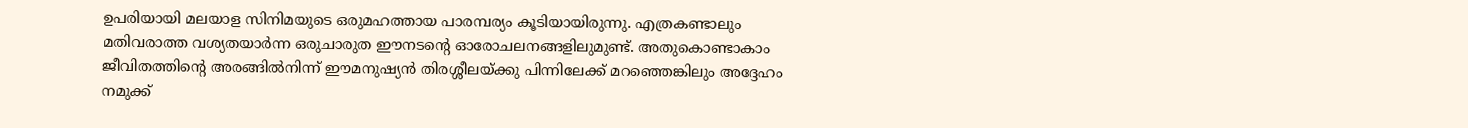ഉപരിയായി മലയാള സിനിമയുടെ ഒരുമഹത്തായ പാരമ്പര്യം കൂടിയായിരുന്നു. എത്രകണ്ടാലും മതിവരാത്ത വശ്യതയാര്‍ന്ന ഒരുചാരുത ഈനടന്റെ ഓരോചലനങ്ങളിലുമുണ്ട്. അതുകൊണ്ടാകാം ജീവിതത്തിന്റെ അരങ്ങില്‍നിന്ന് ഈമനുഷ്യന്‍ തിരശ്ശീലയ്ക്കു പിന്നിലേക്ക് മറഞ്ഞെങ്കിലും അദ്ദേഹം നമുക്ക്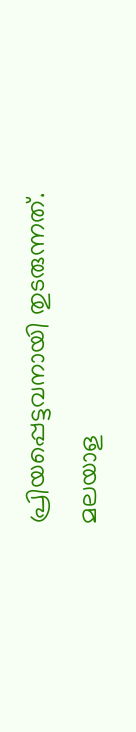പ്രിയപ്പെട്ടവനായി തുടരുന്നത്. മലയാള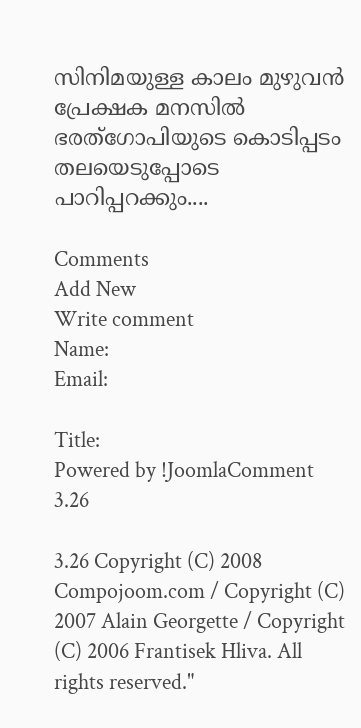സിനിമയുള്ള കാലം മുഴുവന്‍ പ്രേക്ഷക മനസില്‍ ഭരത്‌ഗോപിയുടെ കൊടിപ്പടം തലയെടുപ്പോടെ പാറിപ്പറക്കും....

Comments
Add New
Write comment
Name:
Email:

Title:
Powered by !JoomlaComment 3.26

3.26 Copyright (C) 2008 Compojoom.com / Copyright (C) 2007 Alain Georgette / Copyright (C) 2006 Frantisek Hliva. All rights reserved."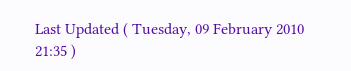Last Updated ( Tuesday, 09 February 2010 21:35 )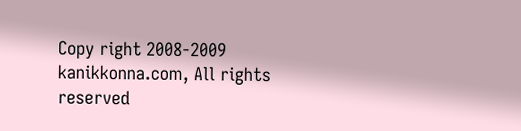Copy right 2008-2009 kanikkonna.com, All rights reserved